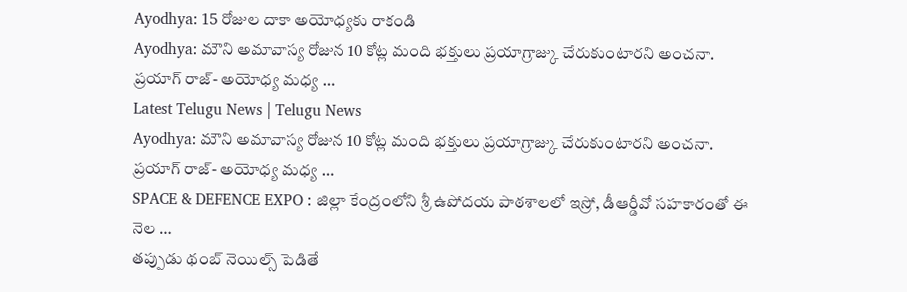Ayodhya: 15 రోజుల దాకా అయోధ్యకు రాకండి
Ayodhya: మౌని అమావాస్య రోజున 10 కోట్ల మంది భక్తులు ప్రయాగ్రాజ్కు చేరుకుంటారని అంచనా. ప్రయాగ్ రాజ్- అయోధ్య మధ్య …
Latest Telugu News | Telugu News
Ayodhya: మౌని అమావాస్య రోజున 10 కోట్ల మంది భక్తులు ప్రయాగ్రాజ్కు చేరుకుంటారని అంచనా. ప్రయాగ్ రాజ్- అయోధ్య మధ్య …
SPACE & DEFENCE EXPO : జిల్లా కేంద్రంలోని శ్రీ ఉపోదయ పాఠశాలలో ఇస్రో, డీఆర్డీవో సహకారంతో ఈ నెల …
తప్పుడు థంబ్ నెయిల్స్ పెడితే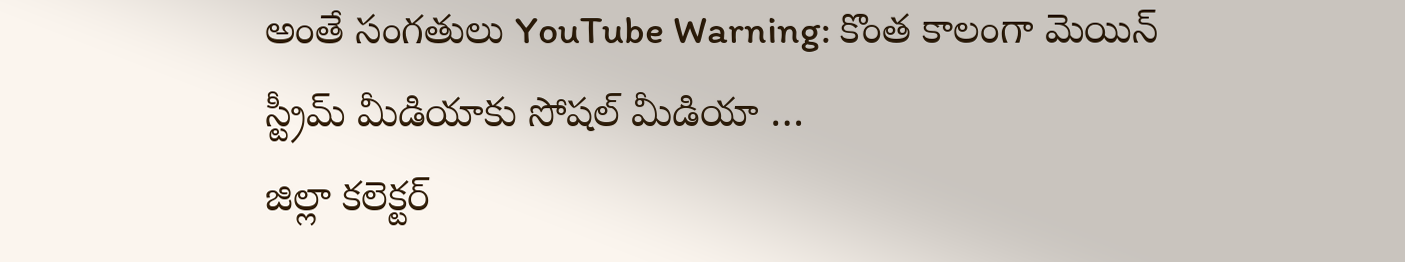అంతే సంగతులు YouTube Warning: కొంత కాలంగా మెయిన్ స్ట్రీమ్ మీడియాకు సోషల్ మీడియా …
జిల్లా కలెక్టర్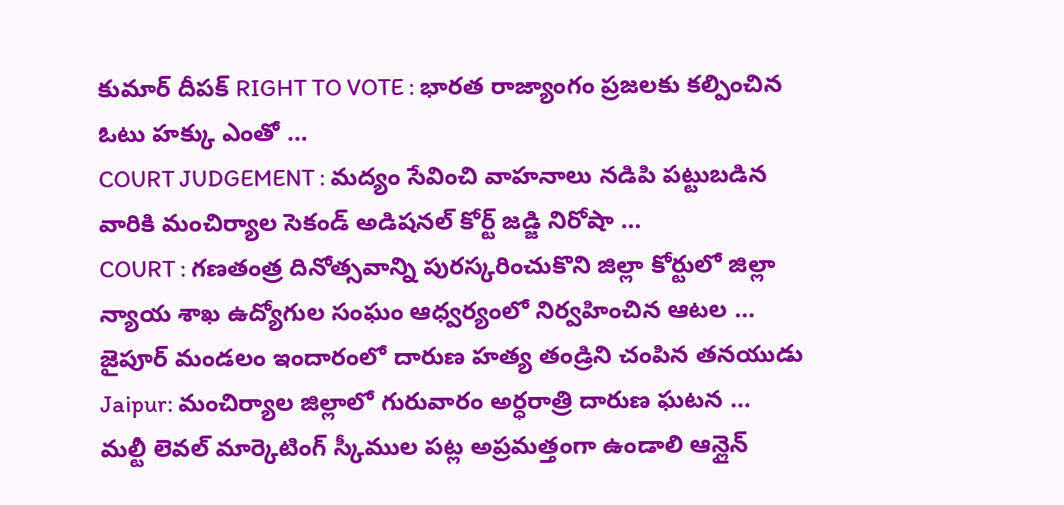కుమార్ దీపక్ RIGHT TO VOTE : భారత రాజ్యాంగం ప్రజలకు కల్పించిన ఓటు హక్కు ఎంతో …
COURT JUDGEMENT : మద్యం సేవించి వాహనాలు నడిపి పట్టుబడిన వారికి మంచిర్యాల సెకండ్ అడిషనల్ కోర్ట్ జడ్జి నిరోషా …
COURT : గణతంత్ర దినోత్సవాన్ని పురస్కరించుకొని జిల్లా కోర్టులో జిల్లా న్యాయ శాఖ ఉద్యోగుల సంఘం ఆధ్వర్యంలో నిర్వహించిన ఆటల …
జైపూర్ మండలం ఇందారంలో దారుణ హత్య తండ్రిని చంపిన తనయుడు Jaipur: మంచిర్యాల జిల్లాలో గురువారం అర్ధరాత్రి దారుణ ఘటన …
మల్టీ లెవల్ మార్కెటింగ్ స్కీముల పట్ల అప్రమత్తంగా ఉండాలి ఆన్లైన్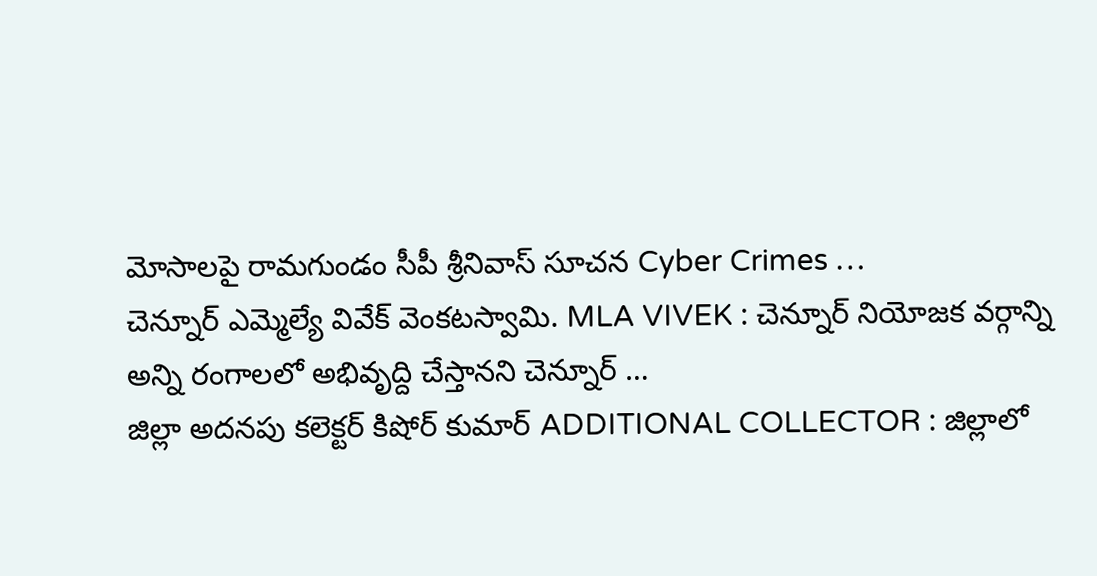మోసాలపై రామగుండం సీపీ శ్రీనివాస్ సూచన Cyber Crimes …
చెన్నూర్ ఎమ్మెల్యే వివేక్ వెంకటస్వామి. MLA VIVEK : చెన్నూర్ నియోజక వర్గాన్ని అన్ని రంగాలలో అభివృద్ది చేస్తానని చెన్నూర్ …
జిల్లా అదనపు కలెక్టర్ కిషోర్ కుమార్ ADDITIONAL COLLECTOR : జిల్లాలో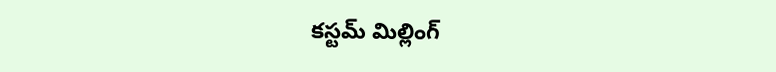కస్టమ్ మిల్లింగ్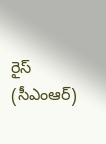రైస్ (సీఎంఆర్)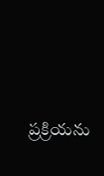ప్రక్రియను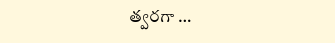త్వరగా …